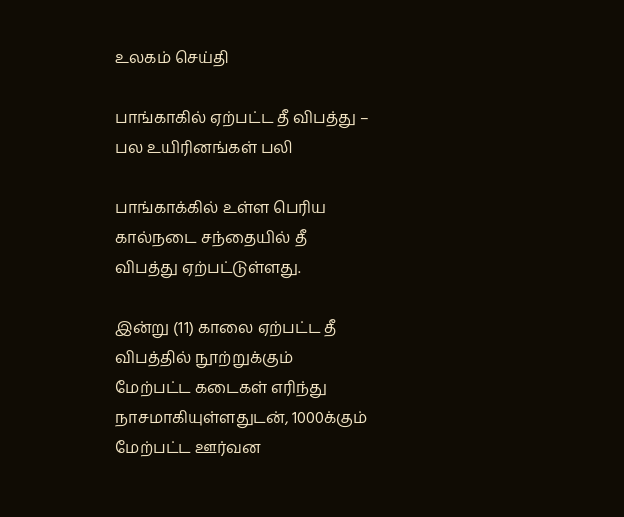உலகம் செய்தி

பாங்காகில் ஏற்பட்ட தீ விபத்து – பல உயிரினங்கள் பலி

பாங்காக்கில் உள்ள பெரிய கால்நடை சந்தையில் தீ விபத்து ஏற்பட்டுள்ளது.

இன்று (11) காலை ஏற்பட்ட தீ விபத்தில் நூற்றுக்கும் மேற்பட்ட கடைகள் எரிந்து நாசமாகியுள்ளதுடன், 1000க்கும் மேற்பட்ட ஊர்வன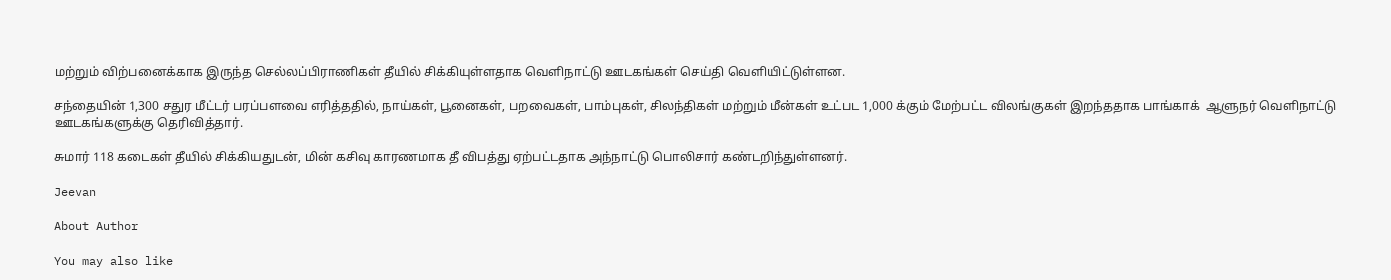மற்றும் விற்பனைக்காக இருந்த செல்லப்பிராணிகள் தீயில் சிக்கியுள்ளதாக வெளிநாட்டு ஊடகங்கள் செய்தி வெளியிட்டுள்ளன.

சந்தையின் 1,300 சதுர மீட்டர் பரப்பளவை எரித்ததில், நாய்கள், பூனைகள், பறவைகள், பாம்புகள், சிலந்திகள் மற்றும் மீன்கள் உட்பட 1,000 க்கும் மேற்பட்ட விலங்குகள் இறந்ததாக பாங்காக்  ஆளுநர் வெளிநாட்டு ஊடகங்களுக்கு தெரிவித்தார்.

சுமார் 118 கடைகள் தீயில் சிக்கியதுடன், மின் கசிவு காரணமாக தீ விபத்து ஏற்பட்டதாக அந்நாட்டு பொலிசார் கண்டறிந்துள்ளனர்.

Jeevan

About Author

You may also like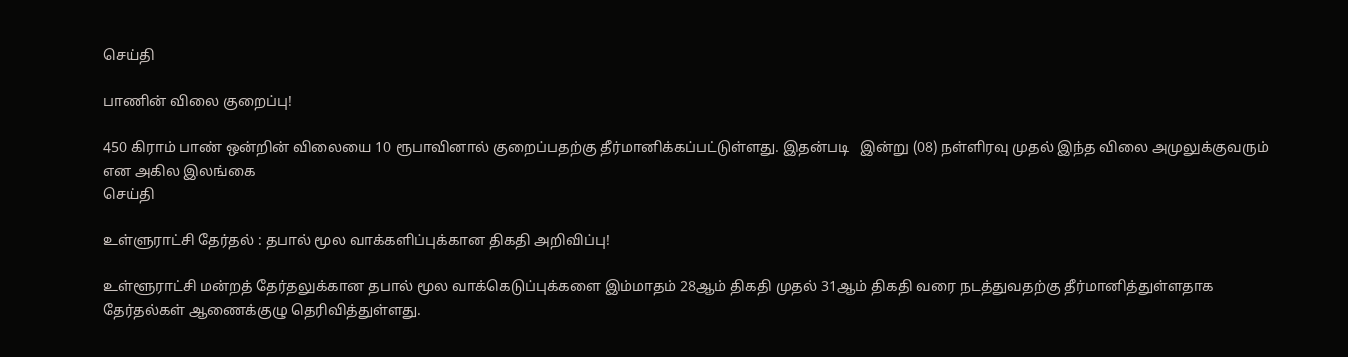செய்தி

பாணின் விலை குறைப்பு!

450 கிராம் பாண் ஒன்றின் விலையை 10 ரூபாவினால் குறைப்பதற்கு தீர்மானிக்கப்பட்டுள்ளது. இதன்படி   இன்று (08) நள்ளிரவு முதல் இந்த விலை அமுலுக்குவரும் என அகில இலங்கை
செய்தி

உள்ளுராட்சி தேர்தல் : தபால் மூல வாக்களிப்புக்கான திகதி அறிவிப்பு!

உள்ளூராட்சி மன்றத் தேர்தலுக்கான தபால் மூல வாக்கெடுப்புக்களை இம்மாதம் 28ஆம் திகதி முதல் 31ஆம் திகதி வரை நடத்துவதற்கு தீர்மானித்துள்ளதாக தேர்தல்கள் ஆணைக்குழு தெரிவித்துள்ளது.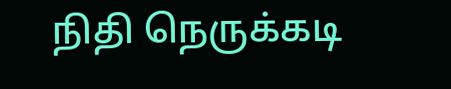நிதி நெருக்கடி